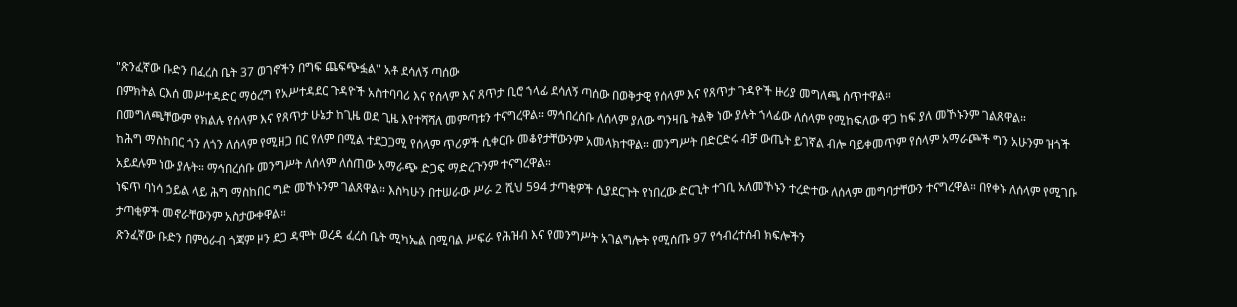"ጽንፈኛው ቡድን በፈረስ ቤት 37 ወገኖችን በግፍ ጨፍጭፏል" አቶ ደሳለኝ ጣሰው
በምክትል ርእሰ መሥተዳድር ማዕረግ የአሥተዳደር ጉዳዮች አስተባባሪ እና የሰላም እና ጸጥታ ቢሮ ኀላፊ ደሳለኝ ጣሰው በወቅታዊ የሰላም እና የጸጥታ ጉዳዮች ዙሪያ መግለጫ ሰጥተዋል።
በመግለጫቸውም የክልሉ የሰላም እና የጸጥታ ሁኔታ ከጊዜ ወደ ጊዜ እየተሻሻለ መምጣቱን ተናግረዋል። ማኅበረሰቡ ለሰላም ያለው ግንዛቤ ትልቅ ነው ያሉት ኀላፊው ለሰላም የሚከፍለው ዋጋ ከፍ ያለ መኾኑንም ገልጸዋል።
ከሕግ ማስከበር ጎን ለጎን ለሰላም የሚዘጋ በር የለም በሚል ተደጋጋሚ የሰላም ጥሪዎች ሲቀርቡ መቆየታቸውንም አመላክተዋል። መንግሥት በድርድሩ ብቻ ውጤት ይገኛል ብሎ ባይቀመጥም የሰላም አማራጮች ግን አሁንም ዝጎች አይደሉም ነው ያሉት። ማኅበረሰቡ መንግሥት ለሰላም ለሰጠው አማራጭ ድጋፍ ማድረጉንም ተናግረዋል።
ነፍጥ ባነሳ ኃይል ላይ ሕግ ማስከበር ግድ መኾኑንም ገልጸዋል። እስካሁን በተሠራው ሥራ 2 ሺህ 594 ታጣቂዎች ሲያደርጉት የነበረው ድርጊት ተገቢ አለመኾኑን ተረድተው ለሰላም መግባታቸውን ተናግረዋል። በየቀኑ ለሰላም የሚገቡ ታጣቂዎች መኖራቸውንም አስታውቀዋል።
ጽንፈኛው ቡድን በምዕራብ ጎጃም ዞን ደጋ ዳሞት ወረዳ ፈረስ ቤት ሚካኤል በሚባል ሥፍራ የሕዝብ እና የመንግሥት አገልግሎት የሚሰጡ 97 የኅብረተሰብ ክፍሎችን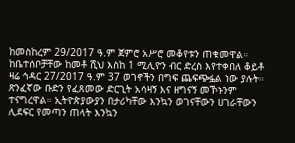ከመስከረም 29/2017 ዓ.ም ጀምሮ አሥሮ መቆየቱን ጠቁመዋል። ከቤተሰቦቻቸው ከመቶ ሺህ እስከ 1 ሚሊዮን ብር ድረስ እየተቀበለ ቆይቶ ዛሬ ኅዳር 27/2017 ዓ.ም 37 ወገኖችን በግፍ ጨፍጭፏል ነው ያሉት።
ጽንፈኛው ቡድን የፈጸመው ድርጊት አሳዛኝ እና ዘግናኝ መኾኑንም ተናግረዋል። ኢትዮጵያውያን በታሪካቸው እንኳን ወገናቸውን ሀገራቸውን ሊደፍር የመጣን ጠላት እንኳን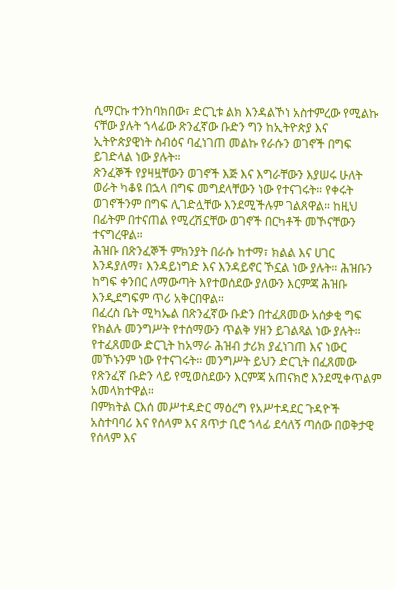ሲማርኩ ተንከባክበው፣ ድርጊቱ ልክ እንዳልኾነ አስተምረው የሚልኩ ናቸው ያሉት ኀላፊው ጽንፈኛው ቡድን ግን ከኢትዮጵያ እና ኢትዮጵያዊነት ስብዕና ባፈነገጠ መልኩ የራሱን ወገኖች በግፍ ይገድላል ነው ያሉት።
ጽንፈኞች የያዛዟቸውን ወገኖች እጅ እና እግራቸውን እያሠሩ ሁለት ወራት ካቆዩ በኋላ በግፍ መግደላቸውን ነው የተናገሩት። የቀሩት ወገኖችንም በግፍ ሊገድሏቸው እንደሚችሉም ገልጸዋል። ከዚህ በፊትም በተናጠል የሚረሽኗቸው ወገኖች በርካቶች መኾናቸውን ተናግረዋል።
ሕዝቡ በጽንፈኞች ምክንያት በራሱ ከተማ፣ ክልል እና ሀገር እንዳያለማ፣ እንዳይነግድ እና እንዳይኖር ኾኗል ነው ያሉት። ሕዝቡን ከግፍ ቀንበር ለማውጣት እየተወሰደው ያለውን እርምጃ ሕዝቡ እንዲደግፍም ጥሪ አቅርበዋል።
በፈረስ ቤት ሚካኤል በጽንፈኛው ቡድን በተፈጸመው አሰቃቂ ግፍ የክልሉ መንግሥት የተሰማውን ጥልቅ ሃዘን ይገልጻል ነው ያሉት። የተፈጸመው ድርጊት ከአማራ ሕዝብ ታሪክ ያፈነገጠ እና ነውር መኾኑንም ነው የተናገሩት። መንግሥት ይህን ድርጊት በፈጸመው የጽንፈኛ ቡድን ላይ የሚወስደውን እርምጃ አጠናክሮ እንደሚቀጥልም አመላክተዋል።
በምክትል ርእሰ መሥተዳድር ማዕረግ የአሥተዳደር ጉዳዮች አስተባባሪ እና የሰላም እና ጸጥታ ቢሮ ኀላፊ ደሳለኝ ጣሰው በወቅታዊ የሰላም እና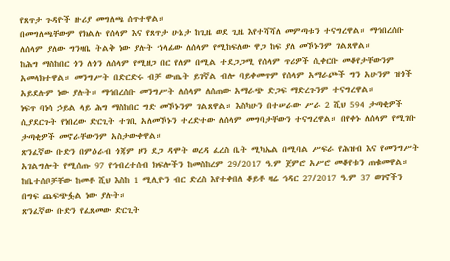የጸጥታ ጉዳዮች ዙሪያ መግለጫ ሰጥተዋል።
በመግለጫቸውም የክልሉ የሰላም እና የጸጥታ ሁኔታ ከጊዜ ወደ ጊዜ እየተሻሻለ መምጣቱን ተናግረዋል። ማኅበረሰቡ ለሰላም ያለው ግንዛቤ ትልቅ ነው ያሉት ኀላፊው ለሰላም የሚከፍለው ዋጋ ከፍ ያለ መኾኑንም ገልጸዋል።
ከሕግ ማስከበር ጎን ለጎን ለሰላም የሚዘጋ በር የለም በሚል ተደጋጋሚ የሰላም ጥሪዎች ሲቀርቡ መቆየታቸውንም አመላክተዋል። መንግሥት በድርድሩ ብቻ ውጤት ይገኛል ብሎ ባይቀመጥም የሰላም አማራጮች ግን አሁንም ዝጎች አይደሉም ነው ያሉት። ማኅበረሰቡ መንግሥት ለሰላም ለሰጠው አማራጭ ድጋፍ ማድረጉንም ተናግረዋል።
ነፍጥ ባነሳ ኃይል ላይ ሕግ ማስከበር ግድ መኾኑንም ገልጸዋል። እስካሁን በተሠራው ሥራ 2 ሺህ 594 ታጣቂዎች ሲያደርጉት የነበረው ድርጊት ተገቢ አለመኾኑን ተረድተው ለሰላም መግባታቸውን ተናግረዋል። በየቀኑ ለሰላም የሚገቡ ታጣቂዎች መኖራቸውንም አስታውቀዋል።
ጽንፈኛው ቡድን በምዕራብ ጎጃም ዞን ደጋ ዳሞት ወረዳ ፈረስ ቤት ሚካኤል በሚባል ሥፍራ የሕዝብ እና የመንግሥት አገልግሎት የሚሰጡ 97 የኅብረተሰብ ክፍሎችን ከመስከረም 29/2017 ዓ.ም ጀምሮ አሥሮ መቆየቱን ጠቁመዋል። ከቤተሰቦቻቸው ከመቶ ሺህ እስከ 1 ሚሊዮን ብር ድረስ እየተቀበለ ቆይቶ ዛሬ ኅዳር 27/2017 ዓ.ም 37 ወገኖችን በግፍ ጨፍጭፏል ነው ያሉት።
ጽንፈኛው ቡድን የፈጸመው ድርጊት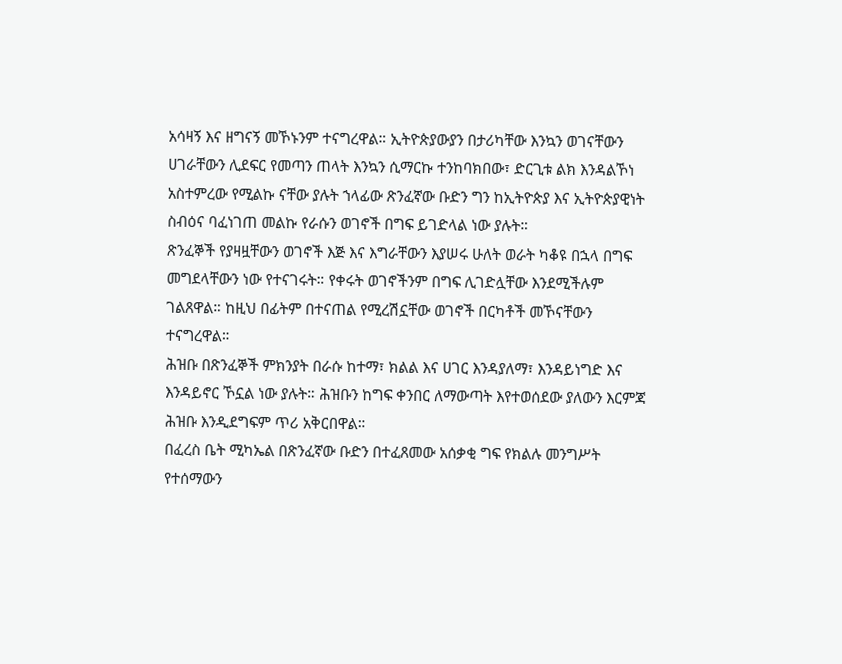አሳዛኝ እና ዘግናኝ መኾኑንም ተናግረዋል። ኢትዮጵያውያን በታሪካቸው እንኳን ወገናቸውን ሀገራቸውን ሊደፍር የመጣን ጠላት እንኳን ሲማርኩ ተንከባክበው፣ ድርጊቱ ልክ እንዳልኾነ አስተምረው የሚልኩ ናቸው ያሉት ኀላፊው ጽንፈኛው ቡድን ግን ከኢትዮጵያ እና ኢትዮጵያዊነት ስብዕና ባፈነገጠ መልኩ የራሱን ወገኖች በግፍ ይገድላል ነው ያሉት።
ጽንፈኞች የያዛዟቸውን ወገኖች እጅ እና እግራቸውን እያሠሩ ሁለት ወራት ካቆዩ በኋላ በግፍ መግደላቸውን ነው የተናገሩት። የቀሩት ወገኖችንም በግፍ ሊገድሏቸው እንደሚችሉም ገልጸዋል። ከዚህ በፊትም በተናጠል የሚረሽኗቸው ወገኖች በርካቶች መኾናቸውን ተናግረዋል።
ሕዝቡ በጽንፈኞች ምክንያት በራሱ ከተማ፣ ክልል እና ሀገር እንዳያለማ፣ እንዳይነግድ እና እንዳይኖር ኾኗል ነው ያሉት። ሕዝቡን ከግፍ ቀንበር ለማውጣት እየተወሰደው ያለውን እርምጃ ሕዝቡ እንዲደግፍም ጥሪ አቅርበዋል።
በፈረስ ቤት ሚካኤል በጽንፈኛው ቡድን በተፈጸመው አሰቃቂ ግፍ የክልሉ መንግሥት የተሰማውን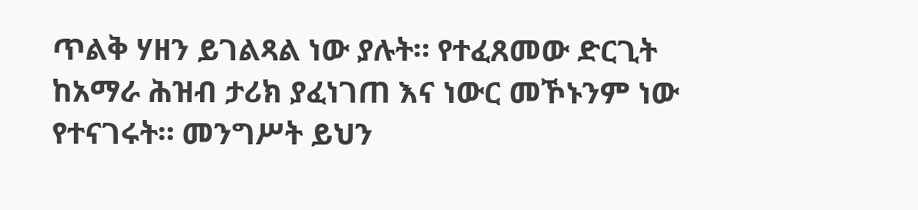ጥልቅ ሃዘን ይገልጻል ነው ያሉት። የተፈጸመው ድርጊት ከአማራ ሕዝብ ታሪክ ያፈነገጠ እና ነውር መኾኑንም ነው የተናገሩት። መንግሥት ይህን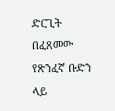ድርጊት በፈጸመው የጽንፈኛ ቡድን ላይ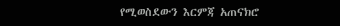የሚወስደውን እርምጃ አጠናክሮ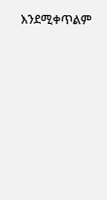እንደሚቀጥልም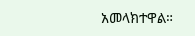አመላክተዋል።